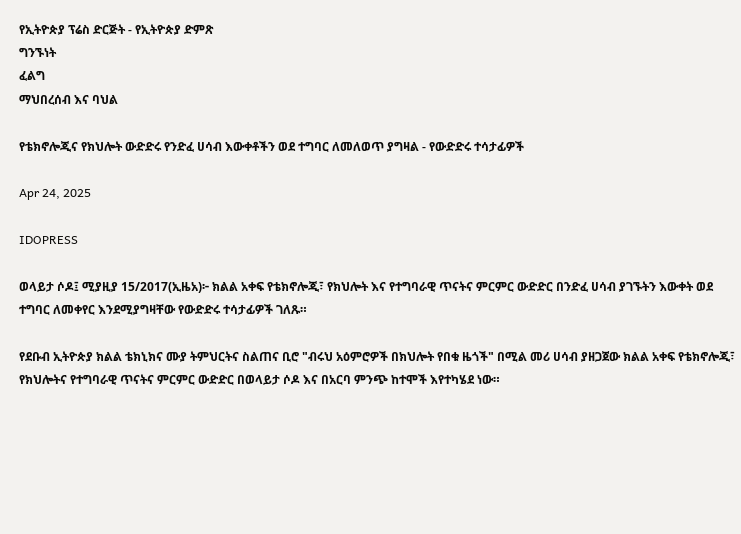የኢትዮጵያ ፕሬስ ድርጅት - የኢትዮጵያ ድምጽ
ግንኙነት
ፈልግ
ማህበረሰብ እና ባህል

የቴክኖሎጂና የክህሎት ውድድሩ የንድፈ ሀሳብ እውቀቶችን ወደ ተግባር ለመለወጥ ያግዛል - የውድድሩ ተሳታፊዎች

Apr 24, 2025

IDOPRESS

ወላይታ ሶዶ፤ ሚያዚያ 15/2017(ኢዜአ)፦ ክልል አቀፍ የቴክኖሎጂ፣ የክህሎት እና የተግባራዊ ጥናትና ምርምር ውድድር በንድፈ ሀሳብ ያገኙትን እውቀት ወደ ተግባር ለመቀየር እንደሚያግዛቸው የውድድሩ ተሳታፊዎች ገለጹ።

የደቡብ ኢትዮጵያ ክልል ቴክኒክና ሙያ ትምህርትና ስልጠና ቢሮ "ብሩህ አዕምሮዎች በክህሎት የበቁ ዜጎች" በሚል መሪ ሀሳብ ያዘጋጀው ክልል አቀፍ የቴክኖሎጂ፣ የክህሎትና የተግባራዊ ጥናትና ምርምር ውድድር በወላይታ ሶዶ እና በአርባ ምንጭ ከተሞች እየተካሄደ ነው።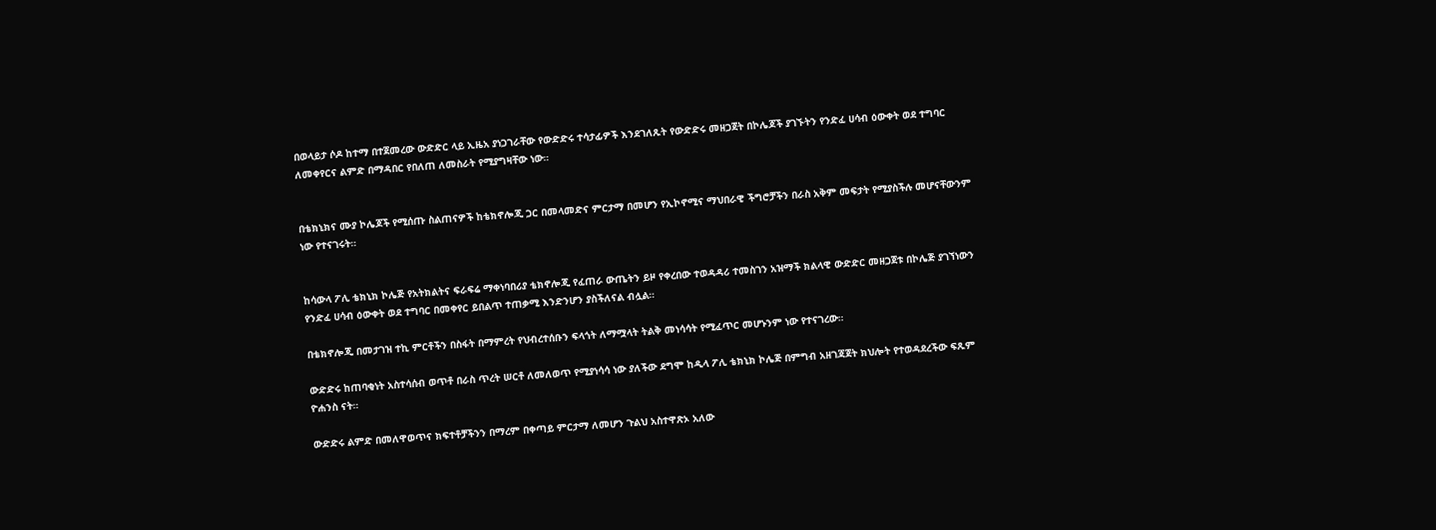በወላይታ ሶዶ ከተማ በተጀመረው ውድድር ላይ ኢዜአ ያነጋገራቸው የውድድሩ ተሳታፊዎች እንደገለጹት የውድድሩ መዘጋጀት በኮሌጆች ያገኙትን የንድፈ ሀሳብ ዕውቀት ወደ ተግባር ለመቀየርና ልምድ በማዳበር የበለጠ ለመስራት የሚያግዛቸው ነው።


በቴክኒክና ሙያ ኮሌጆች የሚሰጡ ስልጠናዎች ከቴክኖሎጂ ጋር በመላመድና ምርታማ በመሆን የኢኮኖሚና ማህበራዊ ችግሮቻችን በራስ አቅም መፍታት የሚያስችሉ መሆናቸውንም ነው የተናገሩት።


ከሳውላ ፖሊ ቴክኒክ ኮሌጅ የአትክልትና ፍራፍሬ ማቀነባበሪያ ቴክኖሎጂ የፈጠራ ውጤትን ይዞ የቀረበው ተወዳዳሪ ተመስገን አዝማች ክልላዊ ውድድር መዘጋጀቱ በኮሌጅ ያገኘነውን የንድፈ ሀሳብ ዕውቀት ወደ ተግባር በመቀየር ይበልጥ ተጠቃሚ እንድንሆን ያስችለናል ብሏል።

በቴክኖሎጂ በመታገዝ ተኪ ምርቶችን በስፋት በማምረት የህብረተሰቡን ፍላጎት ለማሟላት ትልቅ መነሳሳት የሚፈጥር መሆኑንም ነው የተናገረው።

ውድድሩ ከጠባቂነት አስተሳሰብ ወጥቶ በራስ ጥረት ሠርቶ ለመለወጥ የሚያነሳሳ ነው ያለችው ደግሞ ከዲላ ፖሊ ቴክኒክ ኮሌጅ በምግብ አዘገጃጀት ክህሎት የተወዳደረችው ፍጹም ዮሐንስ ናት።

ውድድሩ ልምድ በመለዋወጥና ክፍተቶቻችንን በማረም በቀጣይ ምርታማ ለመሆን ጉልህ አስተዋጽኦ አለው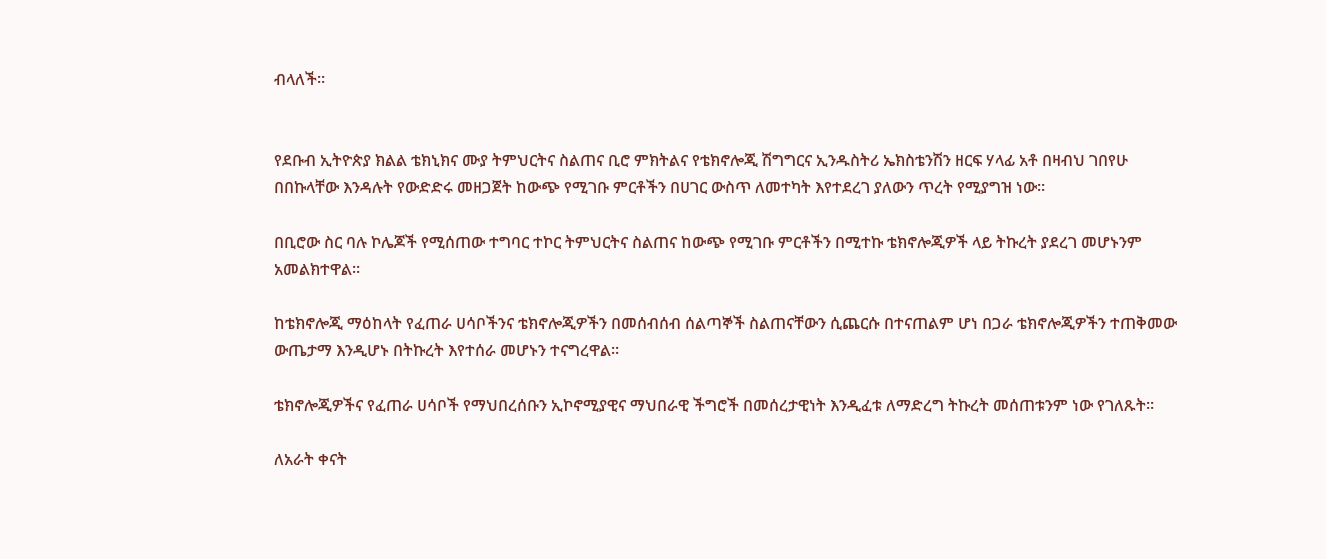ብላለች።


የደቡብ ኢትዮጵያ ክልል ቴክኒክና ሙያ ትምህርትና ስልጠና ቢሮ ምክትልና የቴክኖሎጂ ሽግግርና ኢንዱስትሪ ኤክስቴንሽን ዘርፍ ሃላፊ አቶ በዛብህ ገበየሁ በበኩላቸው እንዳሉት የውድድሩ መዘጋጀት ከውጭ የሚገቡ ምርቶችን በሀገር ውስጥ ለመተካት እየተደረገ ያለውን ጥረት የሚያግዝ ነው።

በቢሮው ስር ባሉ ኮሌጆች የሚሰጠው ተግባር ተኮር ትምህርትና ስልጠና ከውጭ የሚገቡ ምርቶችን በሚተኩ ቴክኖሎጂዎች ላይ ትኩረት ያደረገ መሆኑንም አመልክተዋል።

ከቴክኖሎጂ ማዕከላት የፈጠራ ሀሳቦችንና ቴክኖሎጂዎችን በመሰብሰብ ሰልጣኞች ስልጠናቸውን ሲጨርሱ በተናጠልም ሆነ በጋራ ቴክኖሎጂዎችን ተጠቅመው ውጤታማ እንዲሆኑ በትኩረት እየተሰራ መሆኑን ተናግረዋል።

ቴክኖሎጂዎችና የፈጠራ ሀሳቦች የማህበረሰቡን ኢኮኖሚያዊና ማህበራዊ ችግሮች በመሰረታዊነት እንዲፈቱ ለማድረግ ትኩረት መሰጠቱንም ነው የገለጹት።

ለአራት ቀናት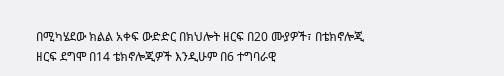በሚካሄደው ክልል አቀፍ ውድድር በክህሎት ዘርፍ በ20 ሙያዎች፣ በቴክኖሎጂ ዘርፍ ደግሞ በ14 ቴክኖሎጂዎች እንዲሁም በ6 ተግባራዊ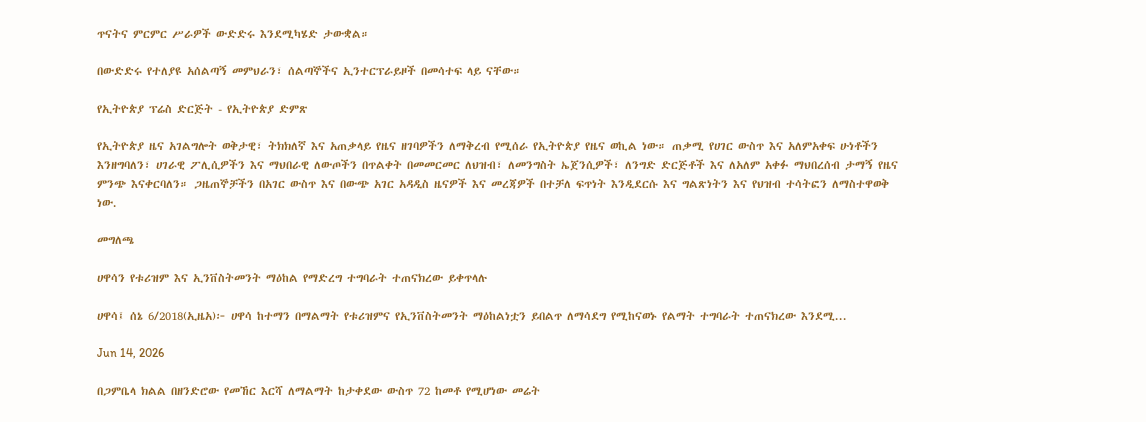ጥናትና ምርምር ሥራዎች ውድድሩ እንደሚካሄድ ታውቋል።

በውድድሩ የተለያዩ አሰልጣኝ መምህራን፣ ሰልጣኞችና ኢንተርፕራይዞች በመሳተፍ ላይ ናቸው።

የኢትዮጵያ ፕሬስ ድርጅት - የኢትዮጵያ ድምጽ

የኢትዮጵያ ዜና አገልግሎት ወቅታዊ፣ ትክክለኛ እና አጠቃላይ የዜና ዘገባዎችን ለማቅረብ የሚሰራ የኢትዮጵያ የዜና ወኪል ነው። ጠቃሚ የሀገር ውስጥ እና አለምአቀፍ ሁነቶችን እንዘግባለን፣ ሀገራዊ ፖሊሲዎችን እና ማህበራዊ ለውጦችን በጥልቀት በመመርመር ለህዝብ፣ ለመንግስት ኤጀንሲዎች፣ ለንግድ ድርጅቶች እና ለአለም አቀፉ ማህበረሰብ ታማኝ የዜና ምንጭ እናቀርባለን። ጋዜጠኞቻችን በአገር ውስጥ እና በውጭ አገር አዳዲስ ዜናዎች እና መረጃዎች በተቻለ ፍጥነት እንዲደርሱ እና ግልጽነትን እና የህዝብ ተሳትፎን ለማስተዋወቅ ነው.

መግለጫ

ሀዋሳን የቱሪዝም እና ኢንቨስትመንት ማዕከል የማድረግ ተግባራት ተጠናክረው ይቀጥላሉ

ሀዋሳ፤ ሰኔ 6/2018(ኢዜአ)፦ ሀዋሳ ከተማን በማልማት የቱሪዝምና የኢንቨስትመንት ማዕከልነቷን ይበልጥ ለማሳደግ የሚከናወኑ የልማት ተግባራት ተጠናክረው እንደሚ...

Jun 14, 2026

በጋምቤላ ክልል በዘንድሮው የመኸር እርሻ ለማልማት ከታቀደው ውስጥ 72 ከመቶ የሚሆነው መሬት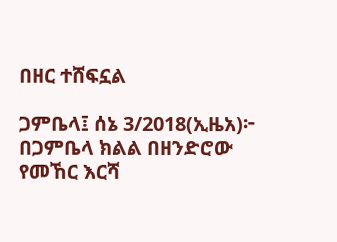በዘር ተሸፍኗል

ጋምቤላ፤ ሰኔ 3/2018(ኢዜአ)፦ በጋምቤላ ክልል በዘንድሮው የመኸር እርሻ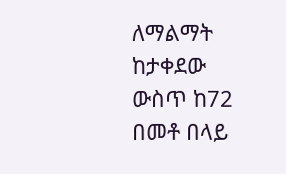ለማልማት ከታቀደው ውስጥ ከ72 በመቶ በላይ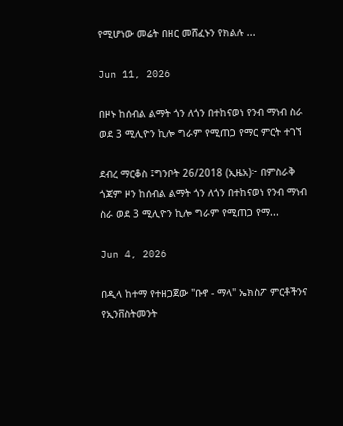የሚሆነው መሬት በዘር መሸፈኑን የክልሉ ...

Jun 11, 2026

በዞኑ ከሰብል ልማት ጎን ለጎን በተከናወነ የንብ ማነብ ስራ ወደ 3 ሚሊዮን ኪሎ ግራም የሚጠጋ የማር ምርት ተገኘ

ደብረ ማርቆስ ፤ግንቦት 26/2018 (ኢዜአ)፦ በምስራቅ ጎጃም ዞን ከሰብል ልማት ጎን ለጎን በተከናወነ የንብ ማነብ ስራ ወደ 3 ሚሊዮን ኪሎ ግራም የሚጠጋ የማ...

Jun 4, 2026

በዲላ ከተማ የተዘጋጀው "ቡኖ - ማላ" ኤክስፖ ምርቶችንና የኢንቨስትመንት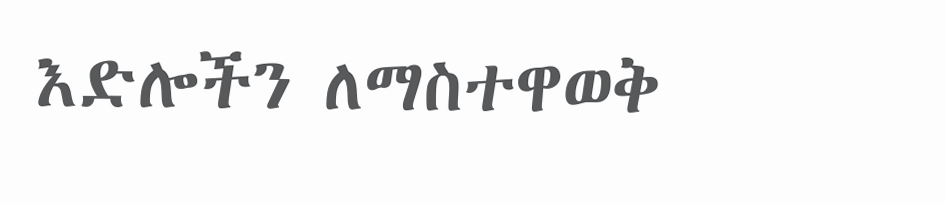እድሎችን ለማስተዋወቅ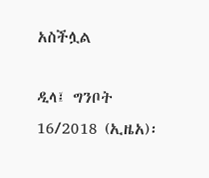አስችሏል

ዲላ፤ ግንቦት 16/2018 (ኢዜአ)፡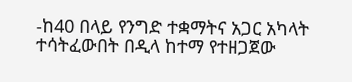-ከ40 በላይ የንግድ ተቋማትና አጋር አካላት ተሳትፈውበት በዲላ ከተማ የተዘጋጀው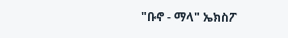"ቡኖ - ማላ" ኤክስፖ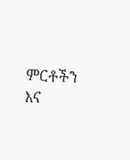ምርቶችን እና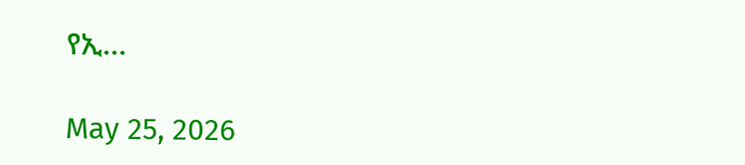የኢ...

May 25, 2026